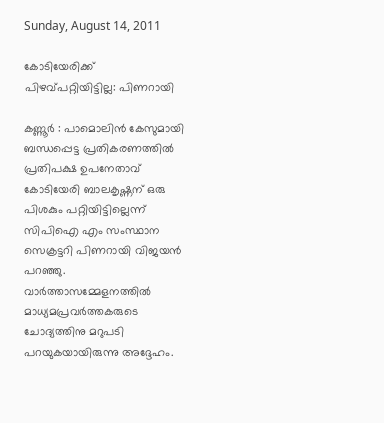Sunday, August 14, 2011

കോടിയേരിക്ക് പിഴവ്പറ്റിയിട്ടില്ല: പിണറായി

കണ്ണൂര്‍ : പാമൊലിന്‍ കേസുമായി ബന്ധപ്പെട്ട പ്രതികരണത്തില്‍ പ്രതിപക്ഷ ഉപനേതാവ് കോടിയേരി ബാലകൃഷ്ണന് ഒരു പിശകും പറ്റിയിട്ടില്ലെന്ന് സിപിഐ എം സംസ്ഥാന സെക്രട്ടറി പിണറായി വിജയന്‍ പറഞ്ഞു. വാര്‍ത്താസമ്മേളനത്തില്‍ മാധ്യമപ്രവര്‍ത്തകരുടെ ചോദ്യത്തിനു മറുപടി പറയുകയായിരുന്നു അദ്ദേഹം.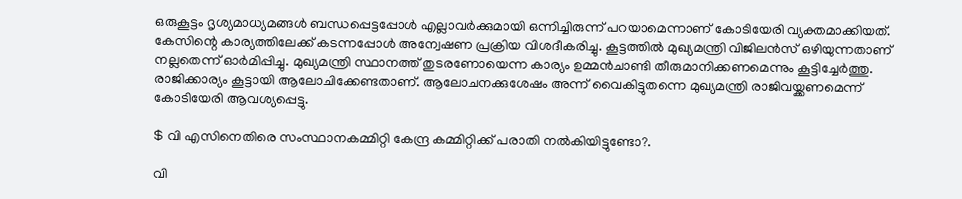ഒരുകൂട്ടം ദൃശ്യമാധ്യമങ്ങള്‍ ബന്ധപ്പെട്ടപ്പോള്‍ എല്ലാവര്‍ക്കുമായി ഒന്നിച്ചിരുന്ന് പറയാമെന്നാണ് കോടിയേരി വ്യക്തമാക്കിയത്. കേസിന്റെ കാര്യത്തിലേക്ക് കടന്നപ്പോള്‍ അന്വേഷണ പ്രക്രിയ വിശദീകരിച്ചു. കൂട്ടത്തില്‍ മുഖ്യമന്ത്രി വിജിലന്‍സ് ഒഴിയുന്നതാണ് നല്ലതെന്ന് ഓര്‍മിപ്പിച്ചു. മുഖ്യമന്ത്രി സ്ഥാനത്ത് തുടരണോയെന്ന കാര്യം ഉമ്മന്‍ചാണ്ടി തീരുമാനിക്കണമെന്നും കൂട്ടിച്ചേര്‍ത്തു. രാജിക്കാര്യം കൂട്ടായി ആലോചിക്കേണ്ടതാണ്. ആലോചനക്കുശേഷം അന്ന് വൈകിട്ടുതന്നെ മുഖ്യമന്ത്രി രാജിവയ്ക്കണമെന്ന് കോടിയേരി ആവശ്യപ്പെട്ടു.

$ വി എസിനെതിരെ സംസ്ഥാനകമ്മിറ്റി കേന്ദ്ര കമ്മിറ്റിക്ക് പരാതി നല്‍കിയിട്ടുണ്ടോ?.

വി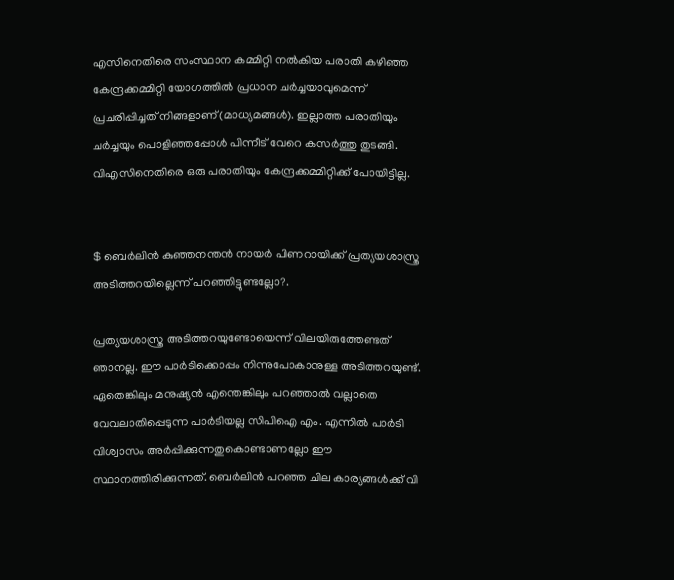എസിനെതിരെ സംസ്ഥാന കമ്മിറ്റി നല്‍കിയ പരാതി കഴിഞ്ഞ കേന്ദ്രക്കമ്മിറ്റി യോഗത്തില്‍ പ്രധാന ചര്‍ച്ചയാവുമെന്ന് പ്രചരിപ്പിച്ചത് നിങ്ങളാണ്(മാധ്യമങ്ങള്‍). ഇല്ലാത്ത പരാതിയും ചര്‍ച്ചയും പൊളിഞ്ഞപ്പോള്‍ പിന്നീട് വേറെ കസര്‍ത്തു തുടങ്ങി. വിഎസിനെതിരെ ഒരു പരാതിയും കേന്ദ്രക്കമ്മിറ്റിക്ക് പോയിട്ടില്ല.


$ ബെര്‍ലിന്‍ കുഞ്ഞനന്തന്‍ നായര്‍ പിണറായിക്ക് പ്രത്യയശാസ്ത്ര അടിത്തറയില്ലെന്ന് പറഞ്ഞിട്ടുണ്ടല്ലോ?.

പ്രത്യയശാസ്ത്ര അടിത്തറയുണ്ടോയെന്ന് വിലയിരുത്തേണ്ടത് ഞാനല്ല. ഈ പാര്‍ടിക്കൊപ്പം നിന്നുപോകാനുള്ള അടിത്തറയുണ്ട്. ഏതെങ്കിലും മനുഷ്യന്‍ എന്തെങ്കിലും പറഞ്ഞാല്‍ വല്ലാതെ വേവലാതിപ്പെടുന്ന പാര്‍ടിയല്ല സിപിഐ എം. എന്നില്‍ പാര്‍ടി വിശ്വാസം അര്‍പ്പിക്കുന്നതുകൊണ്ടാണല്ലോ ഈ സ്ഥാനത്തിരിക്കുന്നത്. ബെര്‍ലിന്‍ പറഞ്ഞ ചില കാര്യങ്ങള്‍ക്ക് വി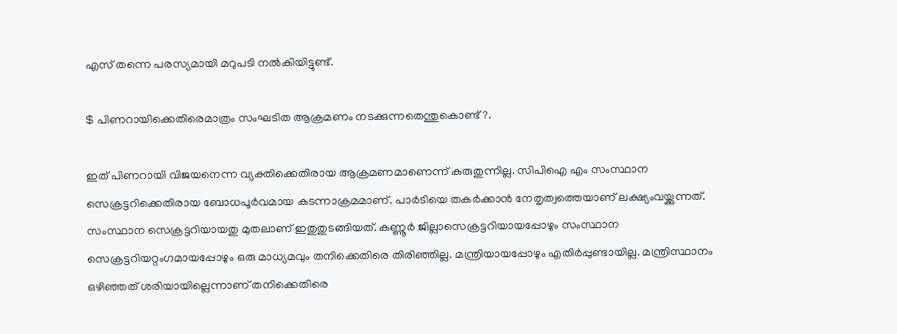എസ് തന്നെ പരസ്യമായി മറുപടി നല്‍കിയിട്ടുണ്ട്.

$ പിണറായിക്കെതിരെമാത്രം സംഘടിത ആക്രമണം നടക്കുന്നതെന്തുകൊണ്ട്?.

ഇത് പിണറായി വിജയനെന്ന വ്യക്തിക്കെതിരായ ആക്രമണമാണെന്ന് കരുതുന്നില്ല. സിപിഐ എം സംസ്ഥാന സെക്രട്ടറിക്കെതിരായ ബോധപൂര്‍വമായ കടന്നാക്രമമാണ്. പാര്‍ടിയെ തകര്‍ക്കാന്‍ നേതൃത്വത്തെയാണ് ലക്ഷ്യംവയ്ക്കുന്നത്. സംസ്ഥാന സെക്രട്ടറിയായതു മുതലാണ് ഇതുതുടങ്ങിയത്. കണ്ണൂര്‍ ജില്ലാസെക്രട്ടറിയായപ്പോഴും സംസ്ഥാന സെക്രട്ടറിയറ്റംഗമായപ്പോഴും ഒരു മാധ്യമവും തനിക്കെതിരെ തിരിഞ്ഞില്ല. മന്ത്രിയായപ്പോഴും എതിര്‍പ്പുണ്ടായില്ല. മന്ത്രിസ്ഥാനം ഒഴിഞ്ഞത് ശരിയായില്ലെന്നാണ് തനിക്കെതിരെ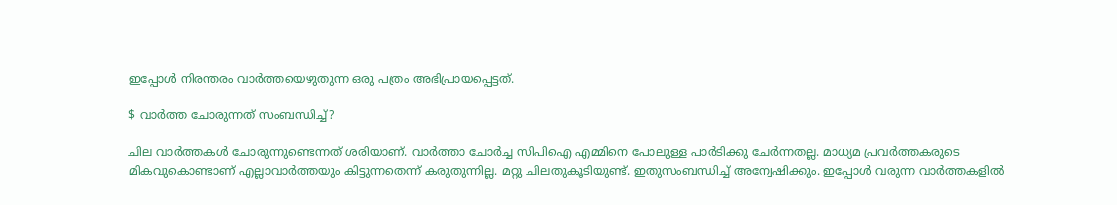ഇപ്പോള്‍ നിരന്തരം വാര്‍ത്തയെഴുതുന്ന ഒരു പത്രം അഭിപ്രായപ്പെട്ടത്.

$ വാര്‍ത്ത ചോരുന്നത് സംബന്ധിച്ച്?

ചില വാര്‍ത്തകള്‍ ചോരുന്നുണ്ടെന്നത് ശരിയാണ്. വാര്‍ത്താ ചോര്‍ച്ച സിപിഐ എമ്മിനെ പോലുള്ള പാര്‍ടിക്കു ചേര്‍ന്നതല്ല. മാധ്യമ പ്രവര്‍ത്തകരുടെ മികവുകൊണ്ടാണ് എല്ലാവാര്‍ത്തയും കിട്ടുന്നതെന്ന് കരുതുന്നില്ല. മറ്റു ചിലതുകൂടിയുണ്ട്. ഇതുസംബന്ധിച്ച് അന്വേഷിക്കും. ഇപ്പോള്‍ വരുന്ന വാര്‍ത്തകളില്‍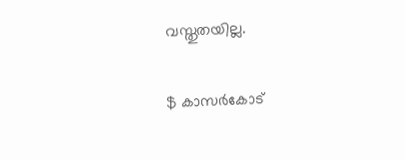വസ്തുതയില്ല.

$ കാസര്‍കോട്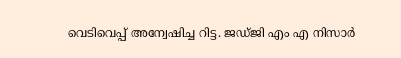വെടിവെപ്പ് അന്വേഷിച്ച റിട്ട. ജഡ്ജി എം എ നിസാര്‍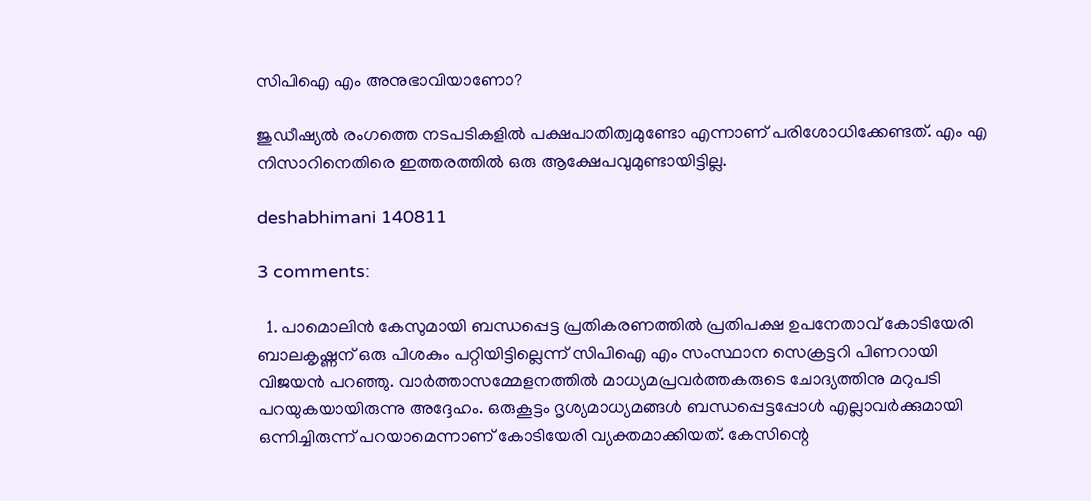സിപിഐ എം അനുഭാവിയാണോ?

ജുഡീഷ്യല്‍ രംഗത്തെ നടപടികളില്‍ പക്ഷപാതിത്വമുണ്ടോ എന്നാണ് പരിശോധിക്കേണ്ടത്. എം എ നിസാറിനെതിരെ ഇത്തരത്തില്‍ ഒരു ആക്ഷേപവുമുണ്ടായിട്ടില്ല.

deshabhimani 140811

3 comments:

  1. പാമൊലിന്‍ കേസുമായി ബന്ധപ്പെട്ട പ്രതികരണത്തില്‍ പ്രതിപക്ഷ ഉപനേതാവ് കോടിയേരി ബാലകൃഷ്ണന് ഒരു പിശകും പറ്റിയിട്ടില്ലെന്ന് സിപിഐ എം സംസ്ഥാന സെക്രട്ടറി പിണറായി വിജയന്‍ പറഞ്ഞു. വാര്‍ത്താസമ്മേളനത്തില്‍ മാധ്യമപ്രവര്‍ത്തകരുടെ ചോദ്യത്തിനു മറുപടി പറയുകയായിരുന്നു അദ്ദേഹം. ഒരുകൂട്ടം ദൃശ്യമാധ്യമങ്ങള്‍ ബന്ധപ്പെട്ടപ്പോള്‍ എല്ലാവര്‍ക്കുമായി ഒന്നിച്ചിരുന്ന് പറയാമെന്നാണ് കോടിയേരി വ്യക്തമാക്കിയത്. കേസിന്റെ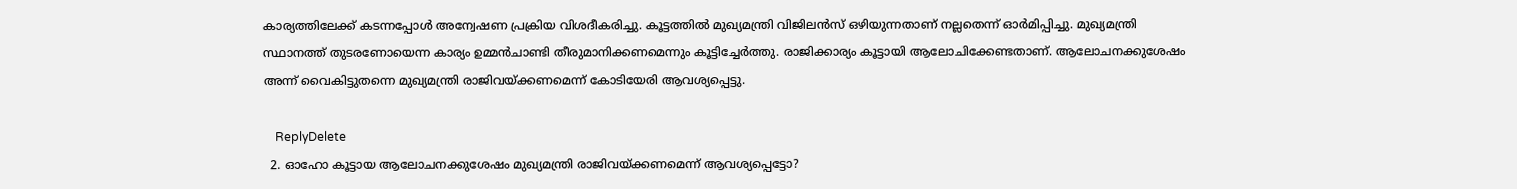കാര്യത്തിലേക്ക് കടന്നപ്പോള്‍ അന്വേഷണ പ്രക്രിയ വിശദീകരിച്ചു. കൂട്ടത്തില്‍ മുഖ്യമന്ത്രി വിജിലന്‍സ് ഒഴിയുന്നതാണ് നല്ലതെന്ന് ഓര്‍മിപ്പിച്ചു. മുഖ്യമന്ത്രി സ്ഥാനത്ത് തുടരണോയെന്ന കാര്യം ഉമ്മന്‍ചാണ്ടി തീരുമാനിക്കണമെന്നും കൂട്ടിച്ചേര്‍ത്തു. രാജിക്കാര്യം കൂട്ടായി ആലോചിക്കേണ്ടതാണ്. ആലോചനക്കുശേഷം അന്ന് വൈകിട്ടുതന്നെ മുഖ്യമന്ത്രി രാജിവയ്ക്കണമെന്ന് കോടിയേരി ആവശ്യപ്പെട്ടു.

    ReplyDelete
  2. ഓഹോ കൂട്ടായ ആലോചനക്കുശേഷം മുഖ്യമന്ത്രി രാജിവയ്ക്കണമെന്ന് ആവശ്യപ്പെട്ടോ?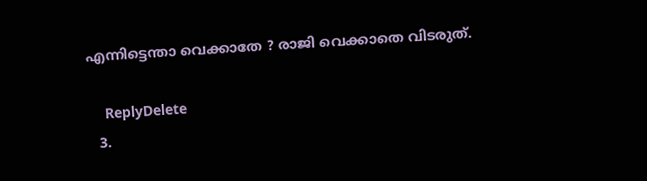എന്നിട്ടെന്താ വെക്കാതേ ? രാജി വെക്കാതെ വിടരുത്.

    ReplyDelete
  3.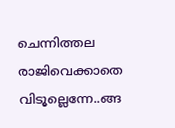ചെന്നിത്തല രാജിവെക്കാതെ വിടൂല്ലെന്നേ..ങ്ങ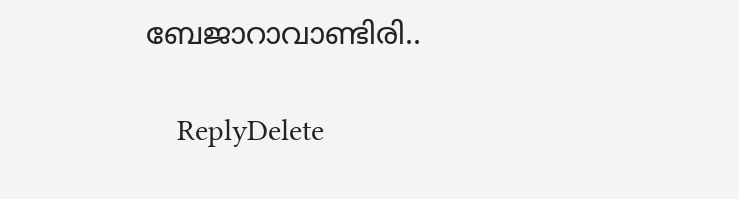ബേജാറാവാണ്ടിരി..

    ReplyDelete